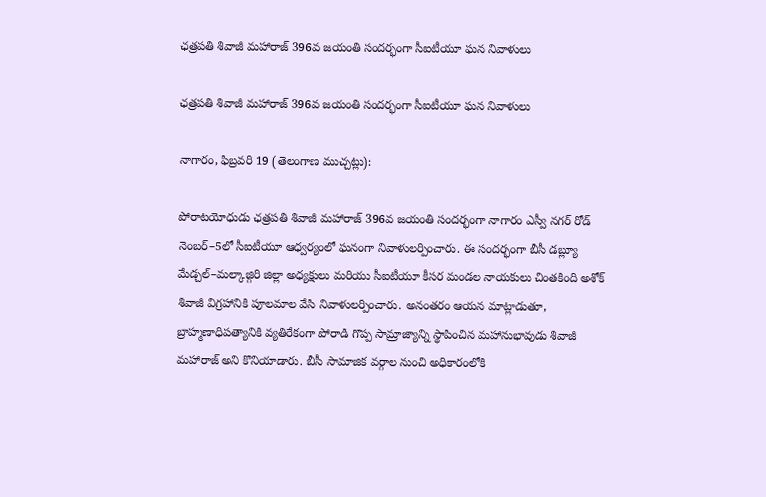ఛత్రపతి శివాజీ మహారాజ్ 396వ జయంతి సందర్భంగా సీఐటీయూ ఘన నివాళులు

ఛత్రపతి శివాజీ మహారాజ్ 396వ జయంతి సందర్భంగా సీఐటీయూ ఘన నివాళులు

నాగారం, ఫిబ్రవరి 19 (తెలంగాణ ముచ్చట్లు):

పోరాటయోధుడు ఛత్రపతి శివాజీ మహారాజ్ 396వ జయంతి సందర్భంగా నాగారం ఎస్వీ నగర్ రోడ్ నెంబర్–5లో సీఐటీయూ ఆధ్వర్యంలో ఘనంగా నివాళులర్పించారు. ఈ సందర్భంగా బీసీ డబ్ల్యూ మేడ్చల్–మల్కాజ్గిరి జిల్లా అధ్యక్షులు మరియు సీఐటీయూ కీసర మండల నాయకులు చింతకింది అశోక్ శివాజీ విగ్రహానికి పూలమాల వేసి నివాళులర్పించారు. అనంతరం ఆయన మాట్లాడుతూ, బ్రాహ్మణాధిపత్యానికి వ్యతిరేకంగా పోరాడి గొప్ప సామ్రాజ్యాన్ని స్థాపించిన మహానుభావుడు శివాజీ మహారాజ్ అని కొనియాడారు. బీసీ సామాజిక వర్గాల నుంచి అధికారంలోకి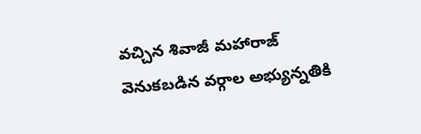వచ్చిన శివాజీ మహారాజ్ వెనుకబడిన వర్గాల అభ్యున్నతికి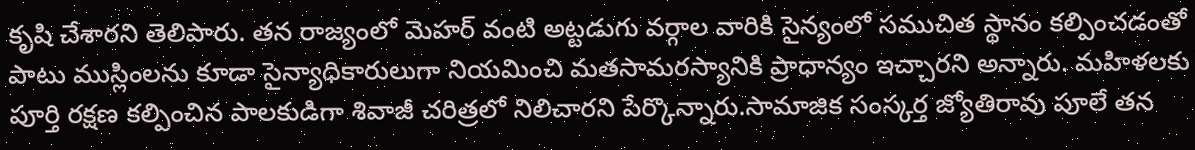కృషి చేశారని తెలిపారు. తన రాజ్యంలో మెహర్ వంటి అట్టడుగు వర్గాల వారికి సైన్యంలో సముచిత స్థానం కల్పించడంతో పాటు ముస్లింలను కూడా సైన్యాధికారులుగా నియమించి మతసామరస్యానికి ప్రాధాన్యం ఇచ్చారని అన్నారు. మహిళలకు పూర్తి రక్షణ కల్పించిన పాలకుడిగా శివాజీ చరిత్రలో నిలిచారని పేర్కొన్నారు.సామాజిక సంస్కర్త జ్యోతిరావు పూలే తన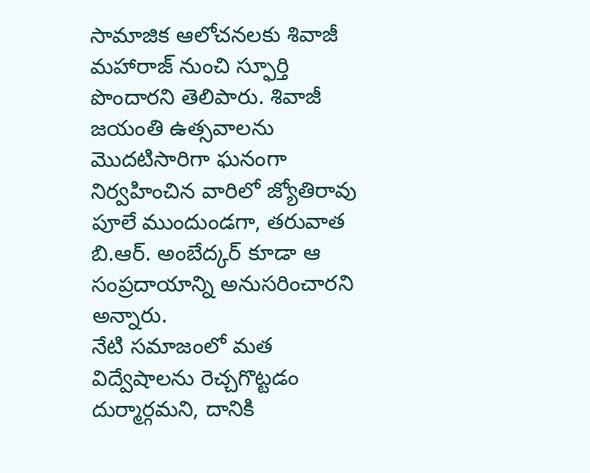సామాజిక ఆలోచనలకు శివాజీ మహారాజ్ నుంచి స్ఫూర్తి పొందారని తెలిపారు. శివాజీ జయంతి ఉత్సవాలను మొదటిసారిగా ఘనంగా నిర్వహించిన వారిలో జ్యోతిరావు పూలే ముందుండగా, తరువాత బి.ఆర్. అంబేద్కర్ కూడా ఆ సంప్రదాయాన్ని అనుసరించారని అన్నారు.
నేటి సమాజంలో మత విద్వేషాలను రెచ్చగొట్టడం దుర్మార్గమని, దానికి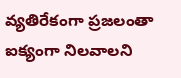వ్యతిరేకంగా ప్రజలంతా ఐక్యంగా నిలవాలని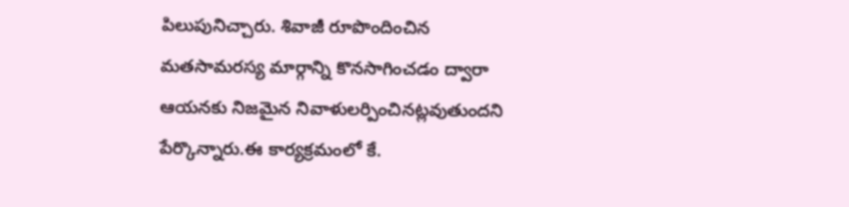పిలుపునిచ్చారు. శివాజీ రూపొందించిన మతసామరస్య మార్గాన్ని కొనసాగించడం ద్వారా ఆయనకు నిజమైన నివాళులర్పించినట్లవుతుందని పేర్కొన్నారు.ఈ కార్యక్రమంలో కే.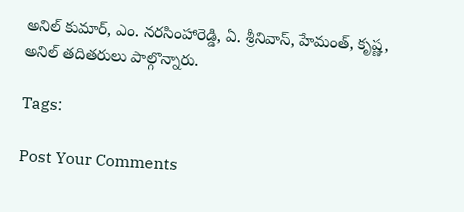అనిల్ కుమార్, ఎం. నరసింహారెడ్డి, ఏ. శ్రీనివాస్, హేమంత్, కృష్ణ, అనిల్ తదితరులు పాల్గొన్నారు.

Tags:

Post Your Comments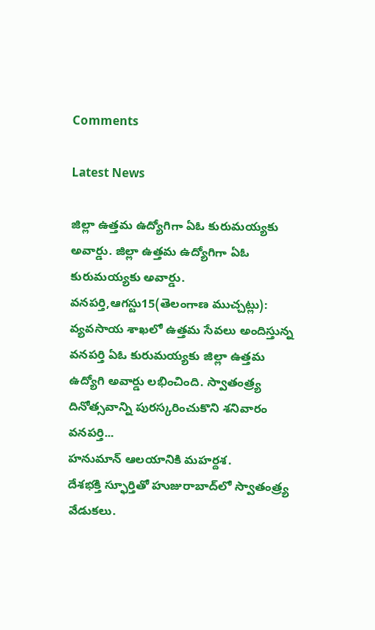Comments

Latest News

జిల్లా ఉత్తమ ఉద్యోగిగా ఏఓ కురుమయ్యకు అవార్డు. జిల్లా ఉత్తమ ఉద్యోగిగా ఏఓ కురుమయ్యకు అవార్డు.
వనపర్తి,ఆగస్టు15(తెలంగాణ ముచ్చట్లు): వ్యవసాయ శాఖలో ఉత్తమ సేవలు అందిస్తున్న వనపర్తి ఏఓ కురుమయ్యకు జిల్లా ఉత్తమ ఉద్యోగి అవార్డు లభించింది. స్వాతంత్ర్య దినోత్సవాన్ని పురస్కరించుకొని శనివారం వనపర్తి...
హనుమాన్ ఆలయానికి మహర్దశ.
దేశభక్తి స్ఫూర్తితో హుజురాబాద్‌లో స్వాతంత్ర్య వేడుకలు.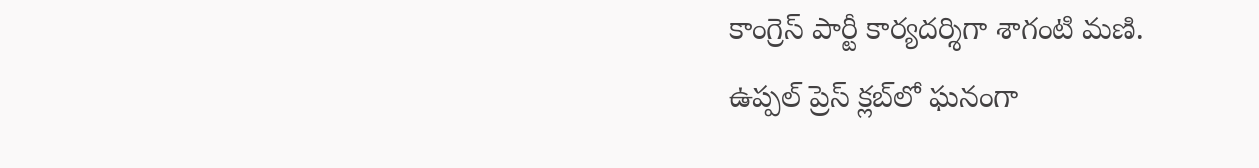కాంగ్రెస్ పార్టీ కార్యదర్శిగా శాగంటి మణి.
ఉప్పల్ ప్రెస్ క్లబ్‌లో ఘనంగా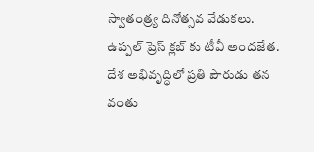స్వాతంత్ర్య దినోత్సవ వేడుకలు.
ఉప్పల్ ప్రెస్ క్లబ్‌ కు టీవీ అందజేత.
దేశ అభివృద్ధిలో ప్రతి పౌరుడు తన వంతు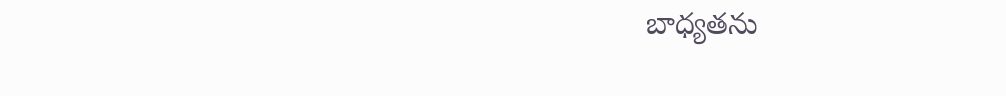బాధ్యతను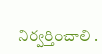నిర్వర్తించాలి .